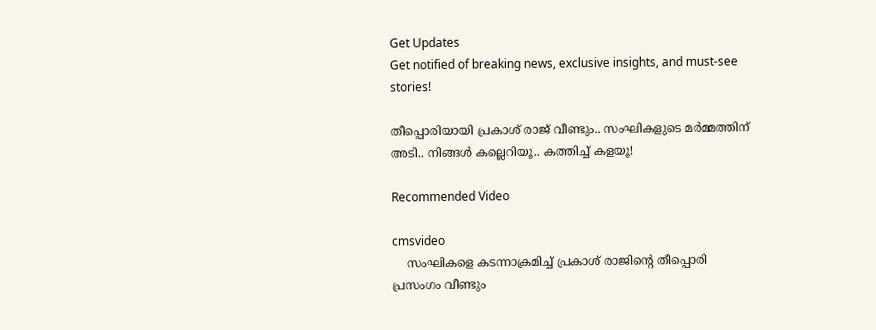Get Updates
Get notified of breaking news, exclusive insights, and must-see stories!

തീപ്പൊരിയായി പ്രകാശ് രാജ് വീണ്ടും.. സംഘികളുടെ മർമ്മത്തിന് അടി.. നിങ്ങൾ കല്ലെറിയൂ.. കത്തിച്ച് കളയൂ!

Recommended Video

cmsvideo
    സംഘികളെ കടന്നാക്രമിച്ച് പ്രകാശ് രാജിന്റെ തീപ്പൊരി പ്രസംഗം വീണ്ടും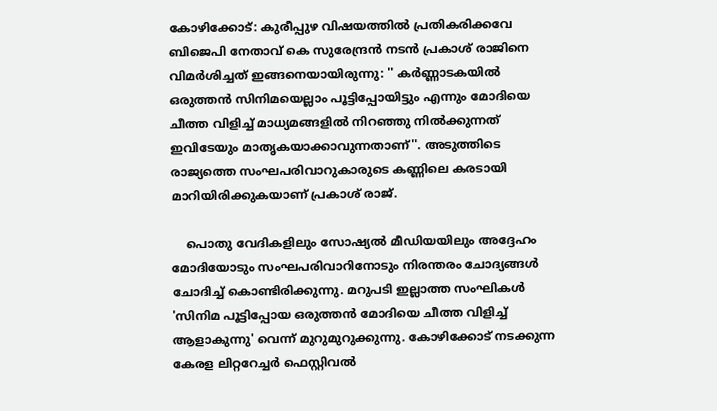കോഴിക്കോട്: കുരീപ്പുഴ വിഷയത്തിൽ പ്രതികരിക്കവേ ബിജെപി നേതാവ് കെ സുരേന്ദ്രൻ നടൻ പ്രകാശ് രാജിനെ വിമർശിച്ചത് ഇങ്ങനെയായിരുന്നു: '' കർണ്ണാടകയിൽ ഒരുത്തൻ സിനിമയെല്ലാം പൂട്ടിപ്പോയിട്ടും എന്നും മോദിയെ ചീത്ത വിളിച്ച് മാധ്യമങ്ങളിൽ നിറഞ്ഞു നിൽക്കുന്നത് ഇവിടേയും മാതൃകയാക്കാവുന്നതാണ്''. അടുത്തിടെ രാജ്യത്തെ സംഘപരിവാറുകാരുടെ കണ്ണിലെ കരടായി മാറിയിരിക്കുകയാണ് പ്രകാശ് രാജ്.

    പൊതു വേദികളിലും സോഷ്യൽ മീഡിയയിലും അദ്ദേഹം മോദിയോടും സംഘപരിവാറിനോടും നിരന്തരം ചോദ്യങ്ങൾ ചോദിച്ച് കൊണ്ടിരിക്കുന്നു. മറുപടി ഇല്ലാത്ത സംഘികൾ 'സിനിമ പൂട്ടിപ്പോയ ഒരുത്തൻ മോദിയെ ചീത്ത വിളിച്ച് ആളാകുന്നു' വെന്ന് മുറുമുറുക്കുന്നു. കോഴിക്കോട് നടക്കുന്ന കേരള ലിറ്ററേച്ചർ ഫെസ്റ്റിവൽ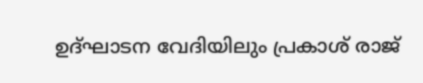ഉദ്ഘാടന വേദിയിലും പ്രകാശ് രാജ്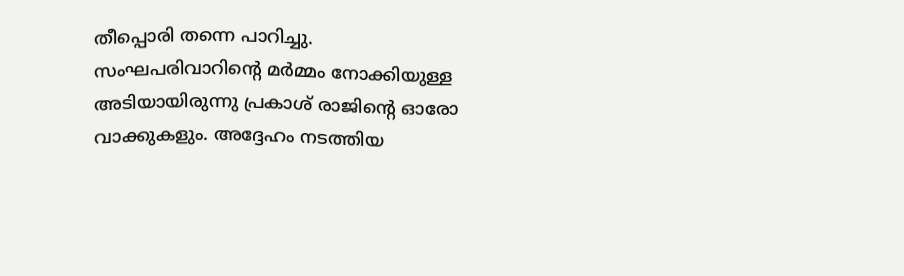തീപ്പൊരി തന്നെ പാറിച്ചു. സംഘപരിവാറിന്റെ മർമ്മം നോക്കിയുള്ള അടിയായിരുന്നു പ്രകാശ് രാജിന്റെ ഓരോ വാക്കുകളും. അദ്ദേഹം നടത്തിയ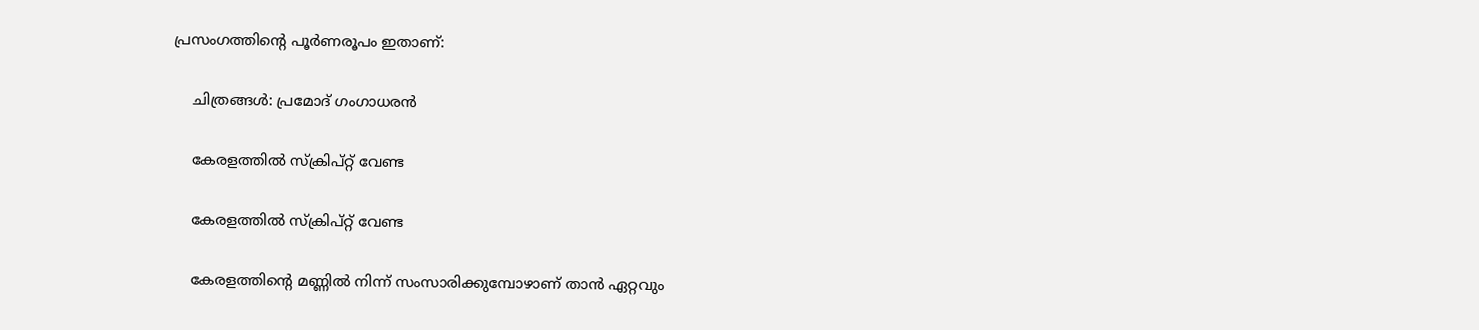പ്രസംഗത്തിന്റെ പൂർണരൂപം ഇതാണ്:

    ചിത്രങ്ങൾ: പ്രമോദ് ഗംഗാധരൻ

    കേരളത്തിൽ സ്ക്രിപ്റ്റ് വേണ്ട

    കേരളത്തിൽ സ്ക്രിപ്റ്റ് വേണ്ട

    കേരളത്തിന്റെ മണ്ണിൽ നിന്ന് സംസാരിക്കുമ്പോഴാണ് താൻ ഏറ്റവും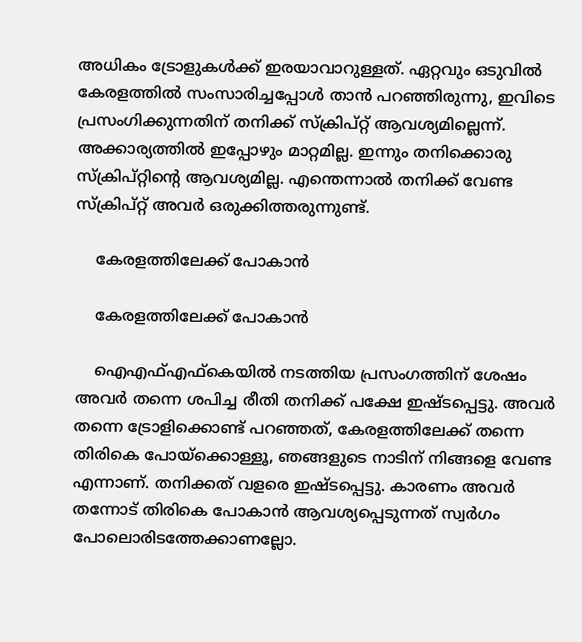അധികം ട്രോളുകൾക്ക് ഇരയാവാറുള്ളത്. ഏറ്റവും ഒടുവിൽ കേരളത്തിൽ സംസാരിച്ചപ്പോൾ താൻ പറഞ്ഞിരുന്നു, ഇവിടെ പ്രസംഗിക്കുന്നതിന് തനിക്ക് സ്ക്രിപ്റ്റ് ആവശ്യമില്ലെന്ന്. അക്കാര്യത്തിൽ ഇപ്പോഴും മാറ്റമില്ല. ഇന്നും തനിക്കൊരു സ്ക്രിപ്റ്റിന്റെ ആവശ്യമില്ല. എന്തെന്നാൽ തനിക്ക് വേണ്ട സ്ക്രിപ്റ്റ് അവർ ഒരുക്കിത്തരുന്നുണ്ട്.

    കേരളത്തിലേക്ക് പോകാൻ

    കേരളത്തിലേക്ക് പോകാൻ

    ഐഎഫ്എഫ്കെയിൽ നടത്തിയ പ്രസംഗത്തിന് ശേഷം അവർ തന്നെ ശപിച്ച രീതി തനിക്ക് പക്ഷേ ഇഷ്ടപ്പെട്ടു. അവർ തന്നെ ട്രോളിക്കൊണ്ട് പറഞ്ഞത്, കേരളത്തിലേക്ക് തന്നെ തിരികെ പോയ്ക്കൊള്ളൂ, ഞങ്ങളുടെ നാടിന് നിങ്ങളെ വേണ്ട എന്നാണ്. തനിക്കത് വളരെ ഇഷ്ടപ്പെട്ടു. കാരണം അവർ തന്നോട് തിരികെ പോകാൻ ആവശ്യപ്പെടുന്നത് സ്വർഗം പോലൊരിടത്തേക്കാണല്ലോ.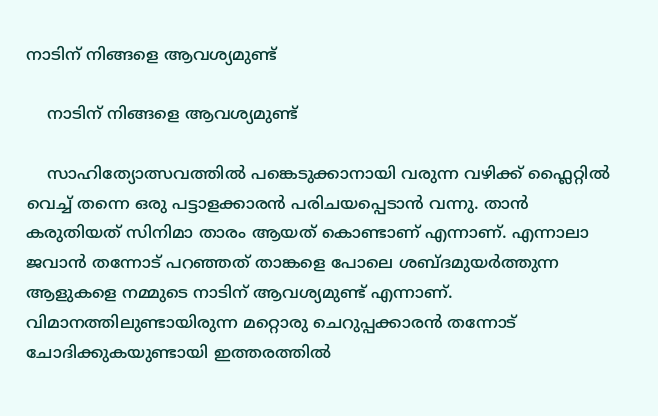നാടിന് നിങ്ങളെ ആവശ്യമുണ്ട്

    നാടിന് നിങ്ങളെ ആവശ്യമുണ്ട്

    സാഹിത്യോത്സവത്തിൽ പങ്കെടുക്കാനായി വരുന്ന വഴിക്ക് ഫ്ലൈറ്റിൽ വെച്ച് തന്നെ ഒരു പട്ടാളക്കാരൻ പരിചയപ്പെടാൻ വന്നു. താൻ കരുതിയത് സിനിമാ താരം ആയത് കൊണ്ടാണ് എന്നാണ്. എന്നാലാ ജവാൻ തന്നോട് പറഞ്ഞത് താങ്കളെ പോലെ ശബ്ദമുയർത്തുന്ന ആളുകളെ നമ്മുടെ നാടിന് ആവശ്യമുണ്ട് എന്നാണ്. വിമാനത്തിലുണ്ടായിരുന്ന മറ്റൊരു ചെറുപ്പക്കാരൻ തന്നോട് ചോദിക്കുകയുണ്ടായി ഇത്തരത്തിൽ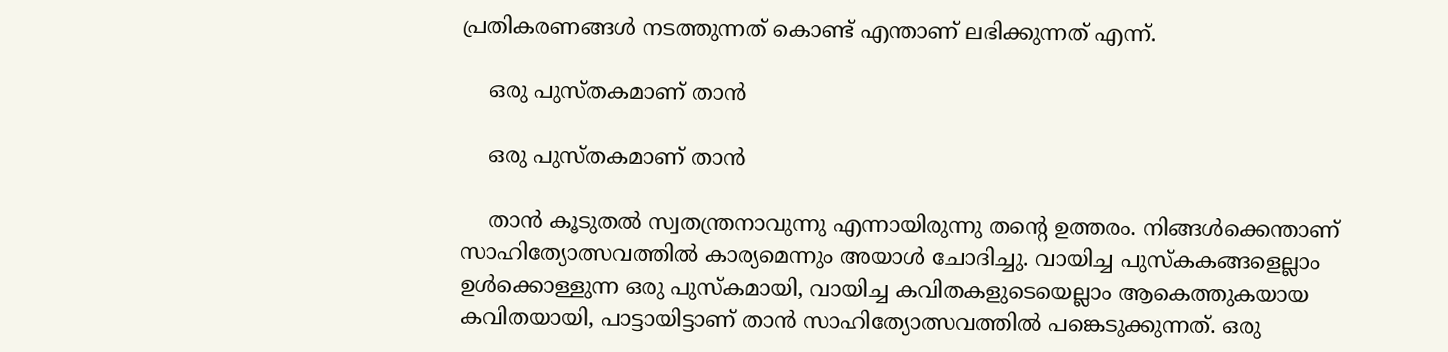പ്രതികരണങ്ങൾ നടത്തുന്നത് കൊണ്ട് എന്താണ് ലഭിക്കുന്നത് എന്ന്.

    ഒരു പുസ്തകമാണ് താൻ

    ഒരു പുസ്തകമാണ് താൻ

    താൻ കൂടുതൽ സ്വതന്ത്രനാവുന്നു എന്നായിരുന്നു തന്റെ ഉത്തരം. നിങ്ങൾക്കെന്താണ് സാഹിത്യോത്സവത്തിൽ കാര്യമെന്നും അയാൾ ചോദിച്ചു. വായിച്ച പുസ്കകങ്ങളെല്ലാം ഉൾക്കൊള്ളുന്ന ഒരു പുസ്കമായി, വായിച്ച കവിതകളുടെയെല്ലാം ആകെത്തുകയായ കവിതയായി, പാട്ടായിട്ടാണ് താൻ സാഹിത്യോത്സവത്തിൽ പങ്കെടുക്കുന്നത്. ഒരു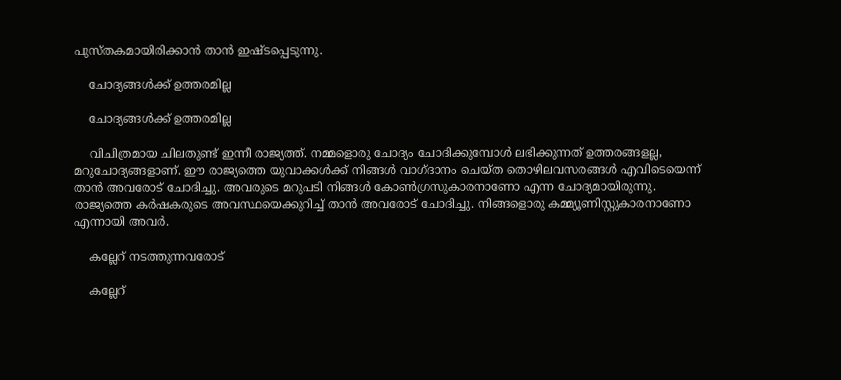പുസ്തകമായിരിക്കാൻ താൻ ഇഷ്ടപ്പെടുന്നു.

    ചോദ്യങ്ങൾക്ക് ഉത്തരമില്ല

    ചോദ്യങ്ങൾക്ക് ഉത്തരമില്ല

    വിചിത്രമായ ചിലതുണ്ട് ഇന്നീ രാജ്യത്ത്. നമ്മളൊരു ചോദ്യം ചോദിക്കുമ്പോൾ ലഭിക്കുന്നത് ഉത്തരങ്ങളല്ല, മറുചോദ്യങ്ങളാണ്. ഈ രാജ്യത്തെ യുവാക്കൾക്ക് നിങ്ങൾ വാഗ്ദാനം ചെയ്ത തൊഴിലവസരങ്ങൾ എവിടെയെന്ന് താൻ അവരോട് ചോദിച്ചു. അവരുടെ മറുപടി നിങ്ങൾ കോൺഗ്രസുകാരനാണോ എന്ന ചോദ്യമായിരുന്നു. രാജ്യത്തെ കർഷകരുടെ അവസ്ഥയെക്കുറിച്ച് താൻ അവരോട് ചോദിച്ചു. നിങ്ങളൊരു കമ്മ്യൂണിസ്റ്റുകാരനാണോ എന്നായി അവർ.

    കല്ലേറ് നടത്തുന്നവരോട്

    കല്ലേറ്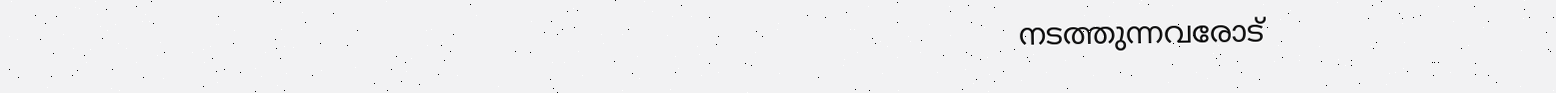നടത്തുന്നവരോട്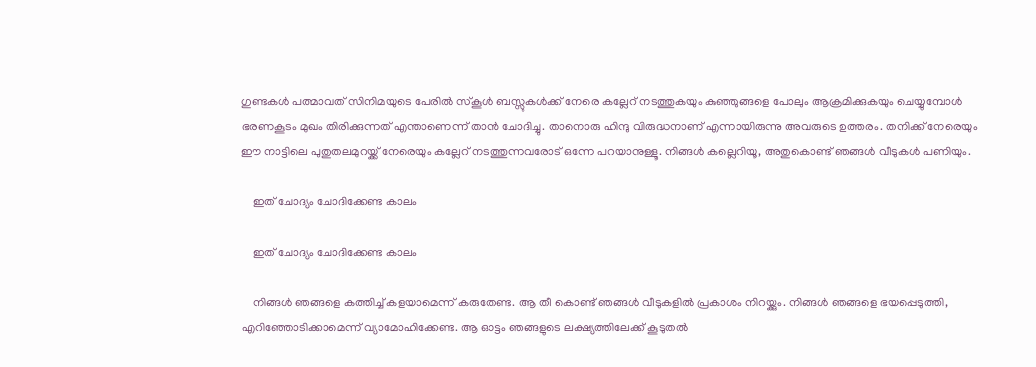ഗുണ്ടകൾ പത്മാവത് സിനിമയുടെ പേരിൽ സ്കൂൾ ബസ്സുകൾക്ക് നേരെ കല്ലേറ് നടത്തുകയും കുഞ്ഞുങ്ങളെ പോലും ആക്രമിക്കുകയും ചെയ്യുമ്പോൾ ഭരണകൂടം മുഖം തിരിക്കുന്നത് എന്താണെന്ന് താൻ ചോദിച്ചു. താനൊരു ഹിന്ദു വിരുദ്ധനാണ് എന്നായിരുന്നു അവരുടെ ഉത്തരം. തനിക്ക് നേരെയും ഈ നാട്ടിലെ പുതുതലമുറയ്ക്ക് നേരെയും കല്ലേറ് നടത്തുന്നവരോട് ഒന്നേ പറയാനുള്ളൂ. നിങ്ങൾ കല്ലെറിയൂ, അതുകൊണ്ട് ഞങ്ങൾ വീടുകൾ പണിയും.

    ഇത് ചോദ്യം ചോദിക്കേണ്ട കാലം

    ഇത് ചോദ്യം ചോദിക്കേണ്ട കാലം

    നിങ്ങൾ ഞങ്ങളെ കത്തിച്ച് കളയാമെന്ന് കരുതേണ്ട. ആ തീ കൊണ്ട് ഞങ്ങൾ വീടുകളിൽ പ്രകാശം നിറയ്ക്കും. നിങ്ങൾ ഞങ്ങളെ ഭയപ്പെടുത്തി, എറിഞ്ഞോടിക്കാമെന്ന് വ്യാമോഹിക്കേണ്ട. ആ ഓട്ടം ഞങ്ങളുടെ ലക്ഷ്യത്തിലേക്ക് കൂടുതൽ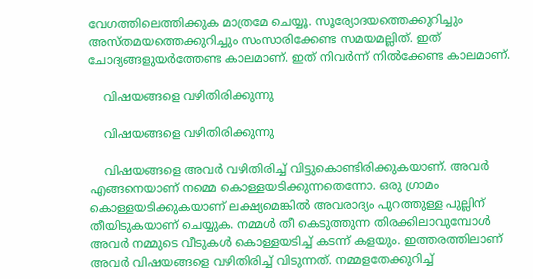വേഗത്തിലെത്തിക്കുക മാത്രമേ ചെയ്യൂ. സൂര്യോദയത്തെക്കുറിച്ചും അസ്തമയത്തെക്കുറിച്ചും സംസാരിക്കേണ്ട സമയമല്ലിത്. ഇത് ചോദ്യങ്ങളുയർത്തേണ്ട കാലമാണ്. ഇത് നിവർന്ന് നിൽക്കേണ്ട കാലമാണ്.

    വിഷയങ്ങളെ വഴിതിരിക്കുന്നു

    വിഷയങ്ങളെ വഴിതിരിക്കുന്നു

    വിഷയങ്ങളെ അവർ വഴിതിരിച്ച് വിട്ടുകൊണ്ടിരിക്കുകയാണ്. അവർ എങ്ങനെയാണ് നമ്മെ കൊള്ളയടിക്കുന്നതെന്നോ. ഒരു ഗ്രാമം കൊള്ളയടിക്കുകയാണ് ലക്ഷ്യമെങ്കിൽ അവരാദ്യം പുറത്തുള്ള പുല്ലിന് തീയിടുകയാണ് ചെയ്യുക. നമ്മൾ തീ കെടുത്തുന്ന തിരക്കിലാവുമ്പോൾ അവർ നമ്മുടെ വീടുകൾ കൊള്ളയടിച്ച് കടന്ന് കളയും. ഇത്തരത്തിലാണ് അവർ വിഷയങ്ങളെ വഴിതിരിച്ച് വിടുന്നത്. നമ്മളതേക്കുറിച്ച്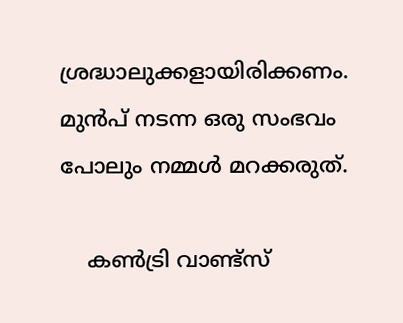ശ്രദ്ധാലുക്കളായിരിക്കണം. മുൻപ് നടന്ന ഒരു സംഭവം പോലും നമ്മൾ മറക്കരുത്.

    കൺട്രി വാണ്ട്സ്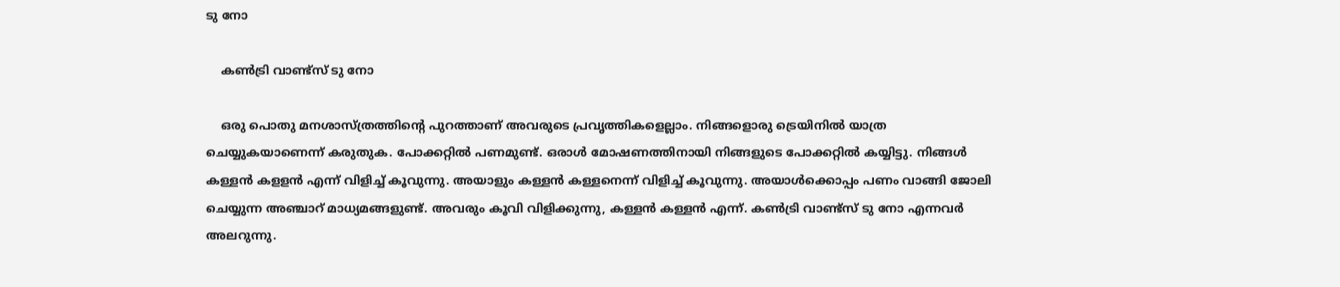ടു നോ

    കൺട്രി വാണ്ട്സ് ടു നോ

    ഒരു പൊതു മനശാസ്ത്രത്തിന്റെ പുറത്താണ് അവരുടെ പ്രവൃത്തികളെല്ലാം. നിങ്ങളൊരു ട്രെയിനിൽ യാത്ര ചെയ്യുകയാണെന്ന് കരുതുക. പോക്കറ്റിൽ പണമുണ്ട്. ഒരാൾ മോഷണത്തിനായി നിങ്ങളുടെ പോക്കറ്റിൽ കയ്യിട്ടു. നിങ്ങൾ കള്ളൻ കളളൻ എന്ന് വിളിച്ച് കൂവുന്നു. അയാളും കള്ളൻ കള്ളനെന്ന് വിളിച്ച് കൂവുന്നു. അയാൾക്കൊപ്പം പണം വാങ്ങി ജോലി ചെയ്യുന്ന അഞ്ചാറ് മാധ്യമങ്ങളുണ്ട്. അവരും കൂവി വിളിക്കുന്നു, കള്ളൻ കള്ളൻ എന്ന്. കൺട്രി വാണ്ട്സ് ടു നോ എന്നവർ അലറുന്നു.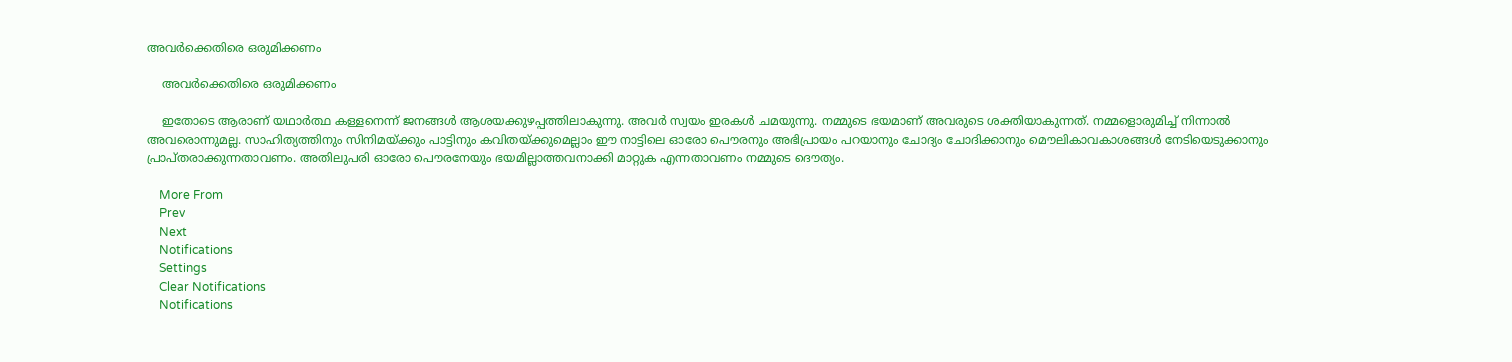അവർക്കെതിരെ ഒരുമിക്കണം

    അവർക്കെതിരെ ഒരുമിക്കണം

    ഇതോടെ ആരാണ് യഥാർത്ഥ കള്ളനെന്ന് ജനങ്ങൾ ആശയക്കുഴപ്പത്തിലാകുന്നു. അവർ സ്വയം ഇരകൾ ചമയുന്നു. നമ്മുടെ ഭയമാണ് അവരുടെ ശക്തിയാകുന്നത്. നമ്മളൊരുമിച്ച് നിന്നാൽ അവരൊന്നുമല്ല. സാഹിത്യത്തിനും സിനിമയ്ക്കും പാട്ടിനും കവിതയ്ക്കുമെല്ലാം ഈ നാട്ടിലെ ഓരോ പൌരനും അഭിപ്രായം പറയാനും ചോദ്യം ചോദിക്കാനും മൌലികാവകാശങ്ങൾ നേടിയെടുക്കാനും പ്രാപ്തരാക്കുന്നതാവണം. അതിലുപരി ഓരോ പൌരനേയും ഭയമില്ലാത്തവനാക്കി മാറ്റുക എന്നതാവണം നമ്മുടെ ദൌത്യം.

    More From
    Prev
    Next
    Notifications
    Settings
    Clear Notifications
    Notifications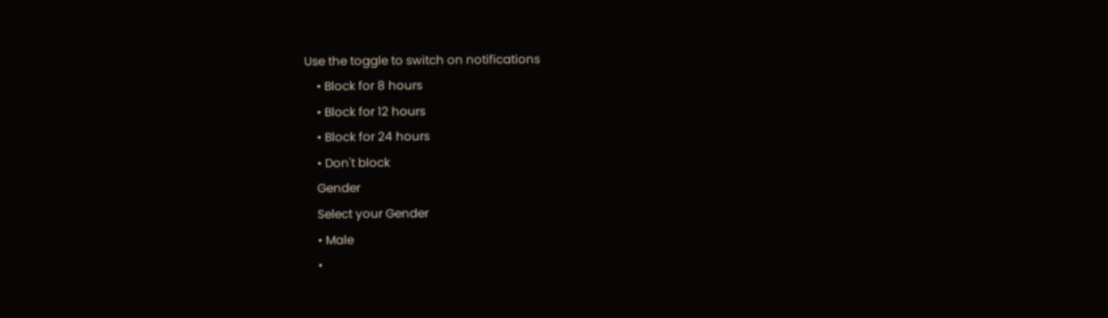Use the toggle to switch on notifications
    • Block for 8 hours
    • Block for 12 hours
    • Block for 24 hours
    • Don't block
    Gender
    Select your Gender
    • Male
    •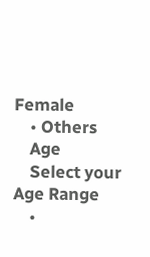Female
    • Others
    Age
    Select your Age Range
    •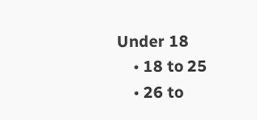Under 18
    • 18 to 25
    • 26 to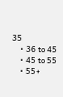35
    • 36 to 45
    • 45 to 55
    • 55+